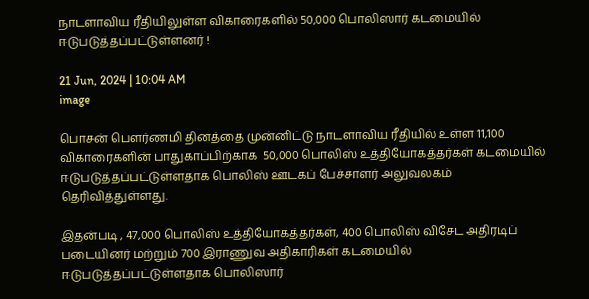நாடளாவிய ரீதியிலுள்ள விகாரைகளில் 50,000 பொலிஸார் கடமையில் ஈடுபடுத்தப்பட்டுள்ளனர் !

21 Jun, 2024 | 10:04 AM
image

பொசன் பௌர்ணமி தினத்தை முன்னிட்டு நாடளாவிய ரீதியில் உள்ள 11,100 விகாரைகளின் பாதுகாப்பிற்காக  50,000 பொலிஸ் உத்தியோகத்தர்கள் கடமையில் ஈடுபடுத்தப்பட்டுள்ளதாக பொலிஸ் ஊடகப் பேச்சாளர் அலுவலகம் தெரிவித்துள்ளது.

இதன்படி , 47,000 பொலிஸ் உத்தியோகத்தர்கள், 400 பொலிஸ் விசேட அதிரடிப் படையினர் மற்றும் 700 இராணுவ அதிகாரிகள் கடமையில் ஈடுபடுத்தப்பட்டுள்ளதாக பொலிஸார்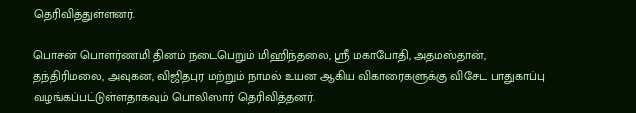தெரிவித்துள்ளனர்.

பொசன் பொளர்ணமி தினம் நடைபெறும் மிஹிந்தலை, ஸ்ரீ மகாபோதி, அதமஸ்தான், தந்திரிமலை, அவுகன, விஜிதபுர மற்றும் நாமல் உயன ஆகிய விகாரைகளுக்கு விசேட பாதுகாப்பு வழங்கப்பட்டுள்ளதாகவும் பொலிஸார் தெரிவித்தனர்.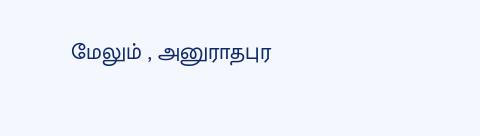மேலும் , அனுராதபுர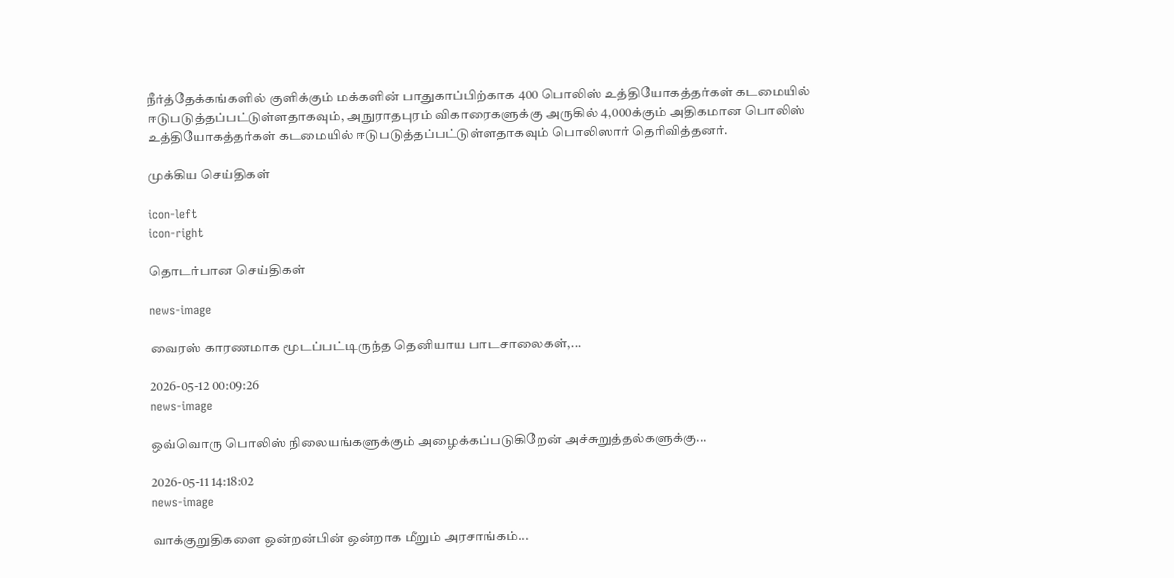நீர்த்தேக்கங்களில் குளிக்கும் மக்களின் பாதுகாப்பிற்காக 400 பொலிஸ் உத்தியோகத்தர்கள் கடமையில் ஈடுபடுத்தப்பட்டுள்ளதாகவும், அநுராதபுரம் விகாரைகளுக்கு அருகில் 4,000க்கும் அதிகமான பொலிஸ் உத்தியோகத்தர்கள் கடமையில் ஈடுபடுத்தப்பட்டுள்ளதாகவும் பொலிஸார் தெரிவித்தனர்.

முக்கிய செய்திகள்

icon-left
icon-right

தொடர்பான செய்திகள்

news-image

வைரஸ் காரணமாக மூடப்பட்டிருந்த தெனியாய பாடசாலைகள்,...

2026-05-12 00:09:26
news-image

ஒவ்வொரு பொலிஸ் நிலையங்களுக்கும் அழைக்கப்படுகிறேன் அச்சுறுத்தல்களுக்கு...

2026-05-11 14:18:02
news-image

வாக்குறுதிகளை ஒன்றன்பின் ஒன்றாக மீறும் அரசாங்கம்...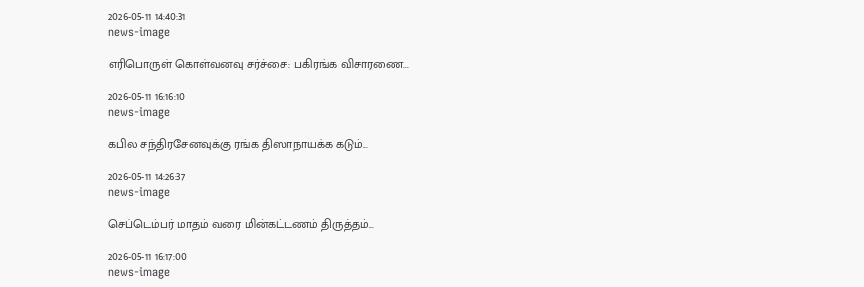2026-05-11 14:40:31
news-image

எரிபொருள் கொள்வனவு சர்ச்சை: பகிரங்க விசாரணை...

2026-05-11 16:16:10
news-image

கபில சந்திரசேனவுக்கு ரங்க திஸாநாயக்க கடும்...

2026-05-11 14:26:37
news-image

செப்டெம்பர் மாதம் வரை மின்கட்டணம் திருத்தம்...

2026-05-11 16:17:00
news-image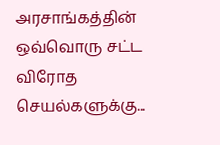அரசாங்கத்தின் ஒவ்வொரு சட்ட விரோத செயல்களுக்கு...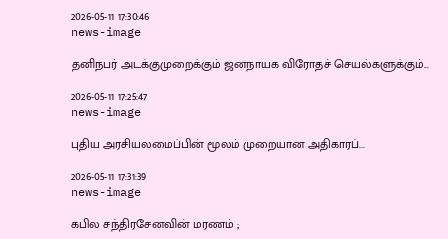2026-05-11 17:30:46
news-image

தனிநபர் அடக்குமுறைக்கும் ஜனநாயக விரோதச் செயல்களுக்கும்...

2026-05-11 17:25:47
news-image

புதிய அரசியலமைப்பின் மூலம் முறையான அதிகாரப்...

2026-05-11 17:31:39
news-image

கபில சந்திரசேனவின் மரணம் ;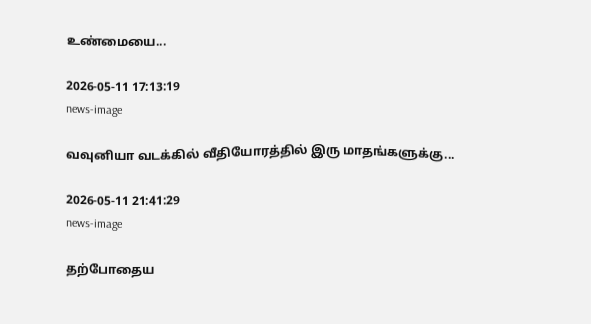உண்மையை...

2026-05-11 17:13:19
news-image

வவுனியா வடக்கில் வீதியோரத்தில் இரு மாதங்களுக்கு...

2026-05-11 21:41:29
news-image

தற்போதைய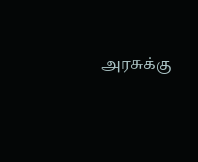அரசுக்கு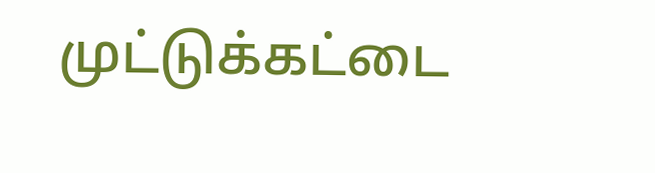முட்டுக்கட்டை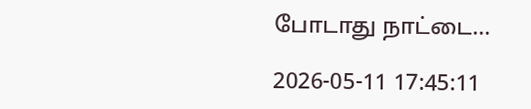போடாது நாட்டை...

2026-05-11 17:45:11